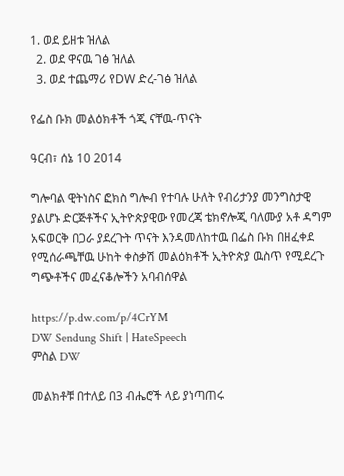1. ወደ ይዘቱ ዝለል
  2. ወደ ዋናዉ ገፅ ዝለል
  3. ወደ ተጨማሪ የDW ድረ-ገፅ ዝለል

የፌስ ቡክ መልዕክቶች ጎጂ ናቸዉ-ጥናት

ዓርብ፣ ሰኔ 10 2014

ግሎባል ዊትነስና ፎክስ ግሎብ የተባሉ ሁለት የብሪታንያ መንግስታዊ ያልሆኑ ድርጅቶችና ኢትዮጵያዊው የመረጃ ቴክኖሎጂ ባለሙያ አቶ ዳግም አፍወርቅ በጋራ ያደረጉት ጥናት እንዳመለከተዉ በፌስ ቡክ በዘፈቀደ የሚሰራጫቸዉ ሁከት ቀስቃሽ መልዕክቶች ኢትዮጵያ ዉስጥ የሚደረጉ ግጭቶችና መፈናቆሎችን አባብሰዋል

https://p.dw.com/p/4CrYM
DW Sendung Shift | HateSpeech
ምስል DW

መልክቶቹ በተለይ በ3 ብሔሮች ላይ ያነጣጠሩ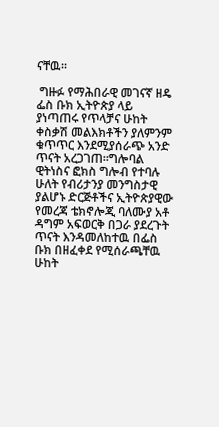ናቸዉ።

 ግዙፉ የማሕበራዊ መገናኛ ዘዴ ፌስ ቡክ ኢትዮጵያ ላይ ያነጣጠሩ የጥላቻና ሁከት ቀስቃሽ መልእክቶችን ያለምንም ቁጥጥር እንደሚያሰራጭ አንድ ጥናት አረጋገጠ።ግሎባል ዊትነስና ፎክስ ግሎብ የተባሉ ሁለት የብሪታንያ መንግስታዊ ያልሆኑ ድርጅቶችና ኢትዮጵያዊው የመረጃ ቴክኖሎጂ ባለሙያ አቶ ዳግም አፍወርቅ በጋራ ያደረጉት ጥናት እንዳመለከተዉ በፌስ ቡክ በዘፈቀደ የሚሰራጫቸዉ ሁከት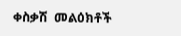ቀስቃሽ  መልዕክቶች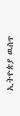ኢትዮጵያ ዉስጥ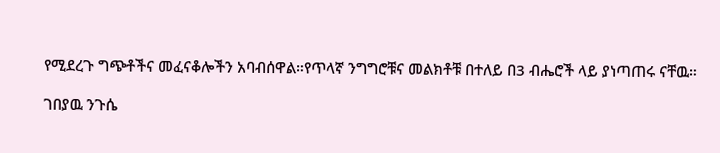የሚደረጉ ግጭቶችና መፈናቆሎችን አባብሰዋል።የጥላኛ ንግግሮቹና መልክቶቹ በተለይ በ3 ብሔሮች ላይ ያነጣጠሩ ናቸዉ።

ገበያዉ ንጉሴ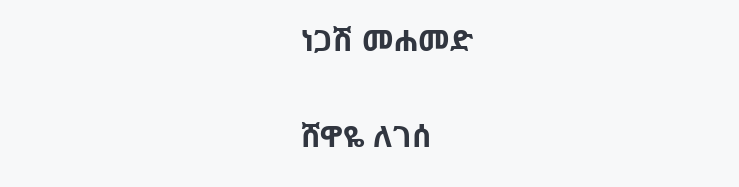ነጋሽ መሐመድ

ሸዋዬ ለገሰ